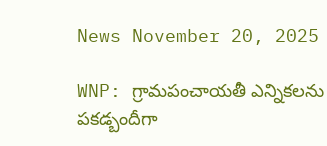News November 20, 2025

WNP: గ్రామపంచాయతీ ఎన్నికలను పకడ్బందీగా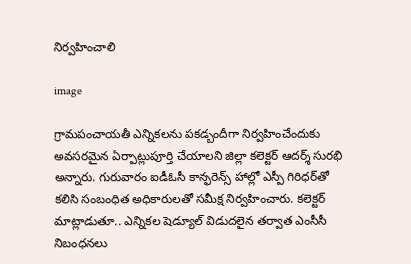నిర్వహించాలి

image

గ్రామపంచాయతీ ఎన్నికలను పకడ్బందీగా నిర్వహించేందుకు అవసరమైన ఏర్పాట్లుపూర్తి చేయాలని జిల్లా కలెక్టర్ ఆదర్శ్ సురభి అన్నారు. గురువారం ఐడీఓసీ కాన్ఫరెన్స్ హాల్లో ఎస్పీ గిరిధర్‌తో కలిసి సంబంధిత అధికారులతో సమీక్ష నిర్వహించారు. కలెక్టర్ మాట్లాడుతూ.. ఎన్నికల షెడ్యూల్ విడుదలైన తర్వాత ఎంసీసీ నిబంధనలు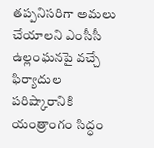తప్పనిసరిగా అమలు చేయాలని ఎంసీసీ ఉల్లంఘనపై వచ్చే ఫిర్యాదుల పరిష్కారానికి యంత్రాంగం సిద్ధం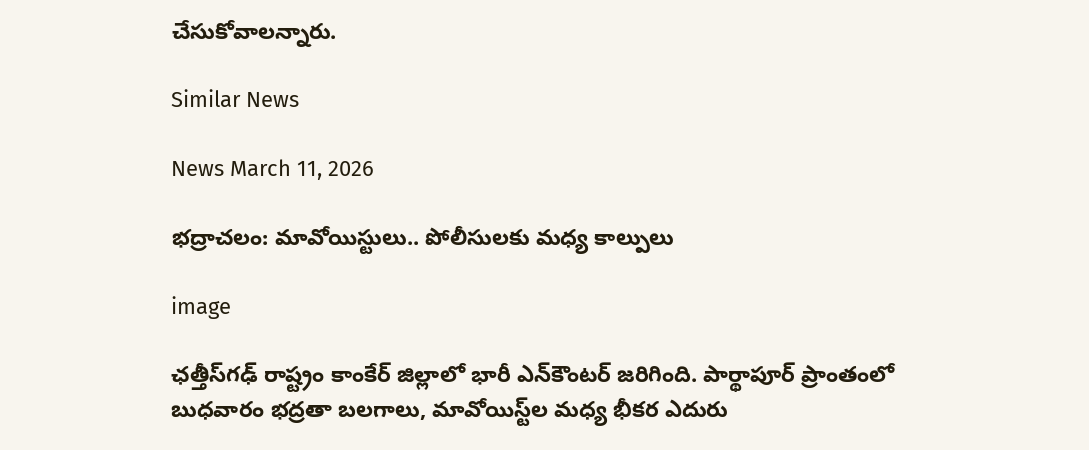చేసుకోవాలన్నారు.

Similar News

News March 11, 2026

భద్రాచలం: మావోయిస్టులు.. పోలీసులకు మధ్య కాల్పులు

image

ఛత్తీస్‌గఢ్ రాష్ట్రం కాంకేర్ జిల్లాలో భారీ ఎన్‌కౌంటర్ జరిగింది. పార్థాపూర్ ప్రాంతంలో బుధవారం భద్రతా బలగాలు, మావోయిస్ట్‌ల మధ్య భీకర ఎదురు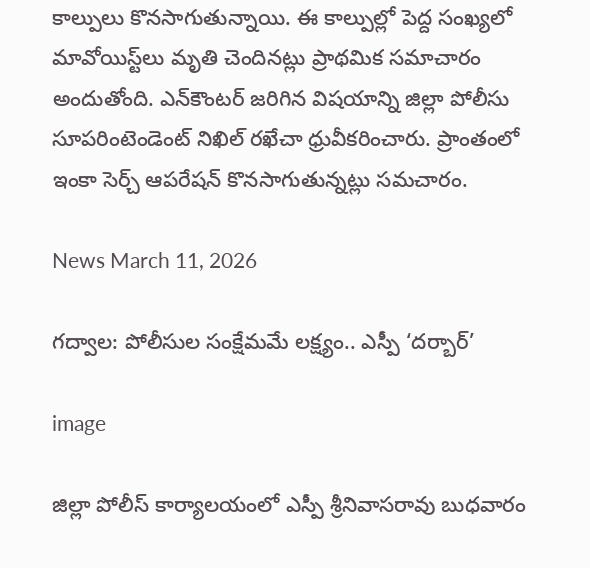కాల్పులు కొనసాగుతున్నాయి. ఈ కాల్పుల్లో పెద్ద సంఖ్యలో మావోయిస్ట్‌లు మృతి చెందినట్లు ప్రాథమిక సమాచారం అందుతోంది. ఎన్‌కౌంటర్ జరిగిన విషయాన్ని జిల్లా పోలీసు సూపరింటెండెంట్ నిఖిల్ రఖేచా ధ్రువీకరించారు. ప్రాంతంలో ఇంకా సెర్చ్ ఆపరేషన్ కొనసాగుతున్నట్లు సమచారం.

News March 11, 2026

గద్వాల: పోలీసుల సంక్షేమమే లక్ష్యం.. ఎస్పీ ‘దర్బార్’

image

జిల్లా పోలీస్ కార్యాలయంలో ఎస్పీ శ్రీనివాసరావు బుధవారం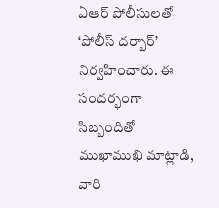ఏఆర్ పోలీసులతో ‘పోలీస్ దర్బార్’ నిర్వహించారు. ఈ సందర్భంగా సిబ్బందితో ముఖాముఖి మాట్లాడి, వారి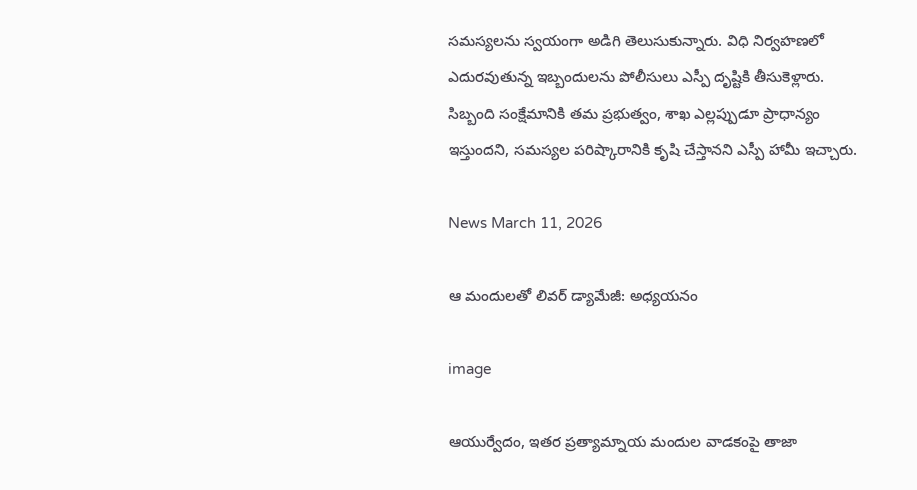సమస్యలను స్వయంగా అడిగి తెలుసుకున్నారు. విధి నిర్వహణలో ఎదురవుతున్న ఇబ్బందులను పోలీసులు ఎస్పీ దృష్టికి తీసుకెళ్లారు. సిబ్బంది సంక్షేమానికి తమ ప్రభుత్వం, శాఖ ఎల్లప్పుడూ ప్రాధాన్యం ఇస్తుందని, సమస్యల పరిష్కారానికి కృషి చేస్తానని ఎస్పీ హామీ ఇచ్చారు.

News March 11, 2026

ఆ మందులతో లివర్ డ్యామేజీ: అధ్యయనం

image

ఆయుర్వేదం, ఇతర ప్రత్యామ్నాయ మందుల వాడకంపై తాజా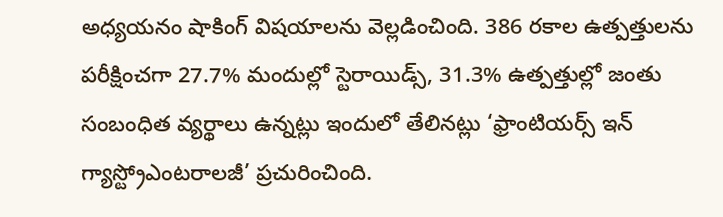అధ్యయనం షాకింగ్ విషయాలను వెల్లడించింది. 386 రకాల ఉత్పత్తులను పరీక్షించగా 27.7% మందుల్లో స్టెరాయిడ్స్, 31.3% ఉత్పత్తుల్లో జంతు సంబంధిత వ్యర్థాలు ఉన్నట్లు ఇందులో తేలినట్లు ‘ఫ్రాంటియర్స్ ఇన్ గ్యాస్ట్రోఎంటరాలజీ’ ప్రచురించింది.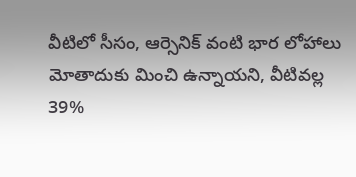వీటిలో సీసం, ఆర్సెనిక్ వంటి భార లోహాలు మోతాదుకు మించి ఉన్నాయని, వీటివల్ల 39%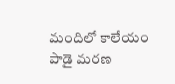మందిలో కాలేయం పాడై మరణ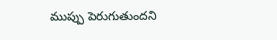ముప్పు పెరుగుతుందని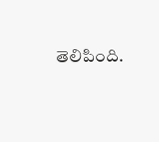తెలిపింది.